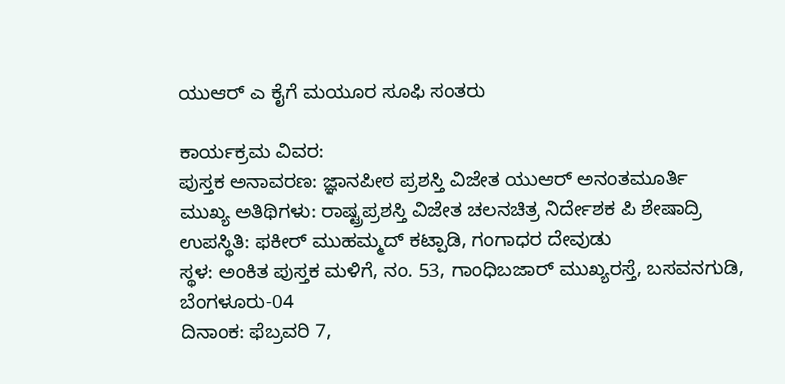ಯುಆರ್ ಎ ಕೈಗೆ ಮಯೂರ ಸೂಫಿ ಸಂತರು

ಕಾರ್ಯಕ್ರಮ ವಿವರ:
ಪುಸ್ತಕ ಅನಾವರಣ: ಜ್ಞಾನಪೀಠ ಪ್ರಶಸ್ತಿ ವಿಜೇತ ಯುಆರ್ ಅನಂತಮೂರ್ತಿ
ಮುಖ್ಯ ಅತಿಥಿಗಳು: ರಾಷ್ಟ್ರಪ್ರಶಸ್ತಿ ವಿಜೇತ ಚಲನಚಿತ್ರ ನಿರ್ದೇಶಕ ಪಿ ಶೇಷಾದ್ರಿ
ಉಪಸ್ಥಿತಿ: ಫಕೀರ್ ಮುಹಮ್ಮದ್ ಕಟ್ಪಾಡಿ, ಗಂಗಾಧರ ದೇವುಡು
ಸ್ಥಳ: ಅಂಕಿತ ಪುಸ್ತಕ ಮಳಿಗೆ, ನಂ. 53, ಗಾಂಧಿಬಜಾರ್ ಮುಖ್ಯರಸ್ತೆ, ಬಸವನಗುಡಿ, ಬೆಂಗಳೂರು-04
ದಿನಾಂಕ: ಫೆಬ್ರವರಿ 7,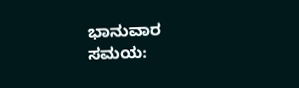ಭಾನುವಾರ
ಸಮಯ: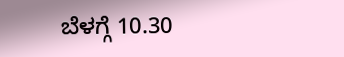ಬೆಳಗ್ಗೆ 10.30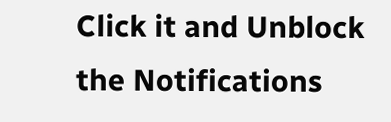Click it and Unblock the Notifications